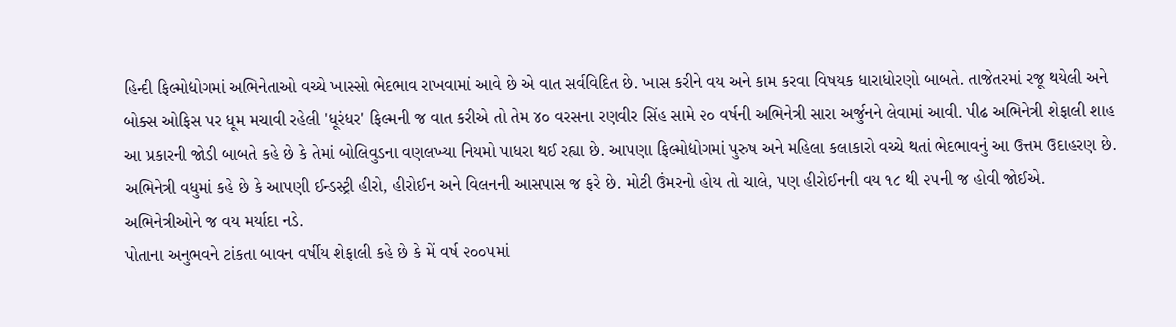હિન્દી ફિલ્મોદ્યોગમાં અભિનેતાઓ વચ્ચે ખાસ્સો ભેદભાવ રાખવામાં આવે છે એ વાત સર્વવિદિત છે. ખાસ કરીને વય અને કામ કરવા વિષયક ધારાધોરણો બાબતે. તાજેતરમાં રજૂ થયેલી અને બોક્સ ઓફિસ પર ધૂમ મચાવી રહેલી 'ધૂરંધર' ફિલ્મની જ વાત કરીએ તો તેમ ૪૦ વરસના રણવીર સિંહ સામે ૨૦ વર્ષની અભિનેત્રી સારા અર્જુનને લેવામાં આવી. પીઢ અભિનેત્રી શેફાલી શાહ આ પ્રકારની જોડી બાબતે કહે છે કે તેમાં બોલિવુડના વણલખ્યા નિયમો પાધરા થઈ રહ્યા છે. આપણા ફિલ્મોદ્યોગમાં પુરુષ અને મહિલા કલાકારો વચ્ચે થતાં ભેદભાવનું આ ઉત્તમ ઉદાહરણ છે.
અભિનેત્રી વધુમાં કહે છે કે આપણી ઈન્ડસ્ટ્રી હીરો, હીરોઈન અને વિલનની આસપાસ જ ફરે છે. મોટી ઉંમરનો હોય તો ચાલે, પણ હીરોઈનની વય ૧૮ થી ૨૫ની જ હોવી જોઈએ. અભિનેત્રીઓને જ વય મર્યાદા નડે.
પોતાના અનુભવને ટાંકતા બાવન વર્ષીય શેફાલી કહે છે કે મેં વર્ષ ૨૦૦૫માં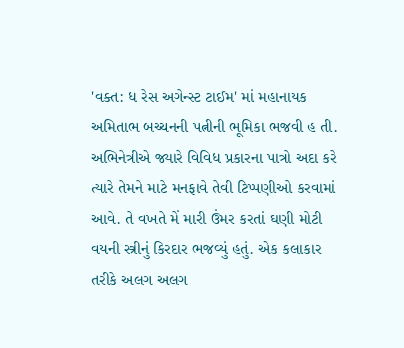'વક્ત: ધ રેસ અગેન્સ્ટ ટાઈમ' માં મહાનાયક અમિતાભ બચ્ચનની પત્નીની ભૂમિકા ભજવી હ તી. અભિનેત્રીએ જ્યારે વિવિધ પ્રકારના પાત્રો અદા કરે ત્યારે તેમને માટે મનફાવે તેવી ટિપ્પણીઓ કરવામાં આવે. તે વખતે મેં મારી ઉંમર કરતાં ઘણી મોટી વયની સ્ત્રીનું કિરદાર ભજવ્યું હતું. એક કલાકાર તરીકે અલગ અલગ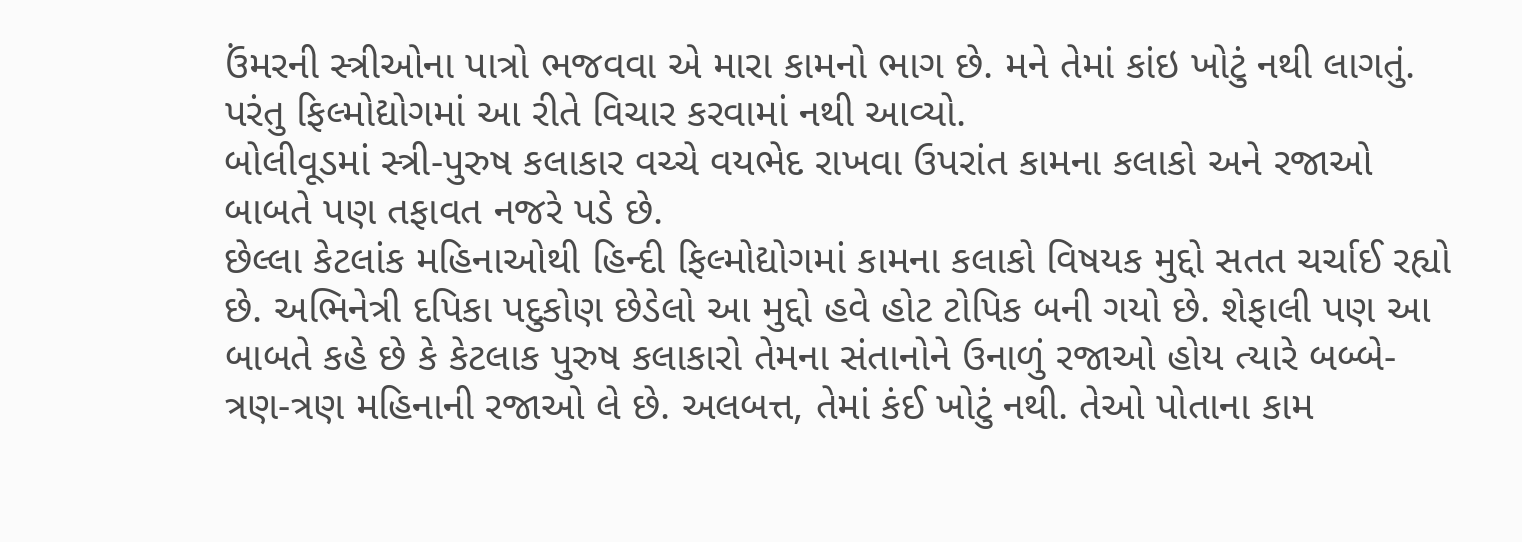ઉંમરની સ્ત્રીઓના પાત્રો ભજવવા એ મારા કામનો ભાગ છે. મને તેમાં કાંઇ ખોટું નથી લાગતું. પરંતુ ફિલ્મોદ્યોગમાં આ રીતે વિચાર કરવામાં નથી આવ્યો.
બોલીવૂડમાં સ્ત્રી-પુરુષ કલાકાર વચ્ચે વયભેદ રાખવા ઉપરાંત કામના કલાકો અને રજાઓ બાબતે પણ તફાવત નજરે પડે છે.
છેલ્લા કેટલાંક મહિનાઓથી હિન્દી ફિલ્મોદ્યોગમાં કામના કલાકો વિષયક મુદ્દો સતત ચર્ચાઈ રહ્યો છે. અભિનેત્રી દપિકા પદુકોણ છેડેલો આ મુદ્દો હવે હોટ ટોપિક બની ગયો છે. શેફાલી પણ આ બાબતે કહે છે કે કેટલાક પુરુષ કલાકારો તેમના સંતાનોને ઉનાળું રજાઓ હોય ત્યારે બબ્બે-ત્રણ-ત્રણ મહિનાની રજાઓ લે છે. અલબત્ત, તેમાં કંઈ ખોટું નથી. તેઓ પોતાના કામ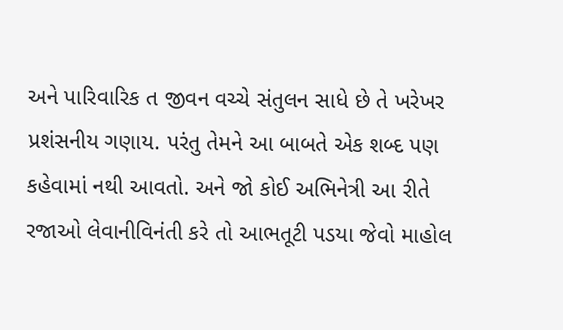અને પારિવારિક ત જીવન વચ્ચે સંતુલન સાધે છે તે ખરેખર પ્રશંસનીય ગણાય. પરંતુ તેમને આ બાબતે એક શબ્દ પણ કહેવામાં નથી આવતો. અને જો કોઈ અભિનેત્રી આ રીતે રજાઓ લેવાનીવિનંતી કરે તો આભતૂટી પડયા જેવો માહોલ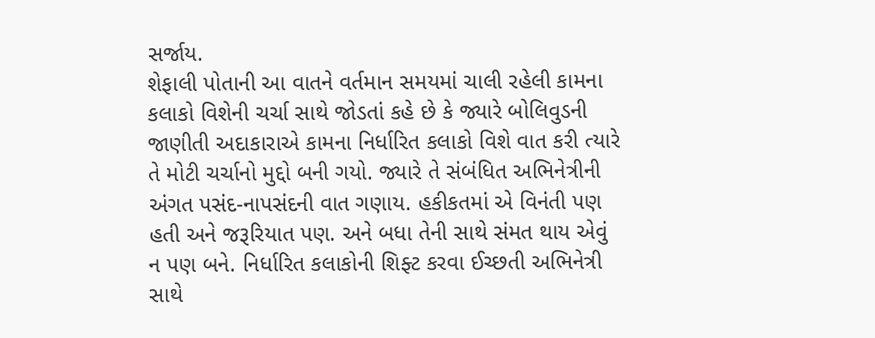સર્જાય.
શેફાલી પોતાની આ વાતને વર્તમાન સમયમાં ચાલી રહેલી કામના કલાકો વિશેની ચર્ચા સાથે જોડતાં કહે છે કે જ્યારે બોલિવુડની જાણીતી અદાકારાએ કામના નિર્ધારિત કલાકો વિશે વાત કરી ત્યારે તે મોટી ચર્ચાનો મુદ્દો બની ગયો. જ્યારે તે સંબંધિત અભિનેત્રીની અંગત પસંદ-નાપસંદની વાત ગણાય. હકીકતમાં એ વિનંતી પણ હતી અને જરૂરિયાત પણ. અને બધા તેની સાથે સંમત થાય એવું ન પણ બને. નિર્ધારિત કલાકોની શિફ્ટ કરવા ઈચ્છતી અભિનેત્રી સાથે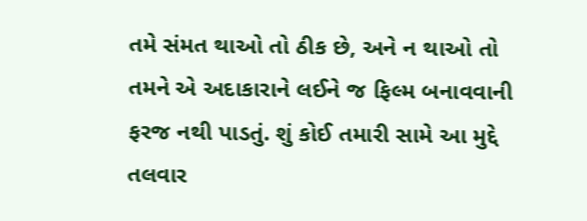તમે સંમત થાઓ તો ઠીક છે, અને ન થાઓ તો તમને એ અદાકારાને લઈને જ ફિલ્મ બનાવવાની ફરજ નથી પાડતું. શું કોઈ તમારી સામે આ મુદ્દે તલવાર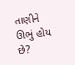તાણીને ઊભું હોય છે?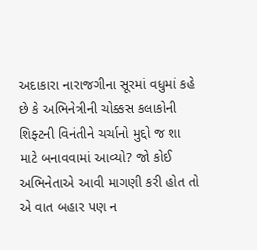અદાકારા નારાજગીના સૂરમાં વધુમાં કહે છે કે અભિનેત્રીની ચોક્કસ કલાકોની શિફ્ટની વિનંતીને ચર્ચાનો મુદ્દો જ શા માટે બનાવવામાં આવ્યો? જો કોઈ અભિનેતાએ આવી માગણી કરી હોત તો એ વાત બહાર પણ ન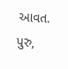આવત. પુરુ,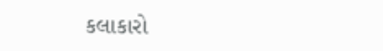કલાકારો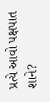પ્રત્યે આવો પક્ષપાત શાને?